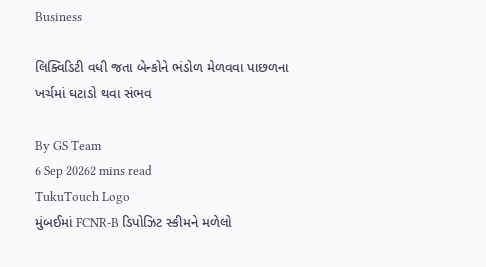Business

લિક્વિડિટી વધી જતા બેન્કોને ભંડોળ મેળવવા પાછળના ખર્ચમાં ઘટાડો થવા સંભવ

By GS Team
6 Sep 20262 mins read
TukuTouch Logo
મુંબઈમાં FCNR-B ડિપોઝિટ સ્કીમને મળેલો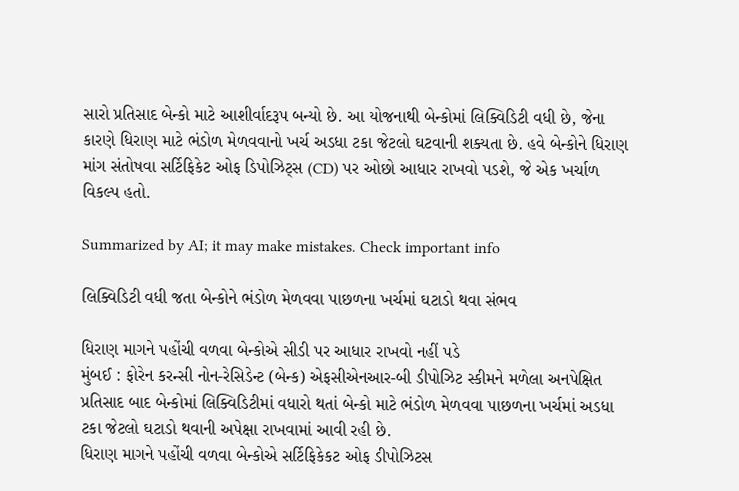સારો પ્રતિસાદ બેન્કો માટે આશીર્વાદરૂપ બન્યો છે. આ યોજનાથી બેન્કોમાં લિક્વિડિટી વધી છે, જેના કારણે ધિરાણ માટે ભંડોળ મેળવવાનો ખર્ચ અડધા ટકા જેટલો ઘટવાની શક્યતા છે. હવે બેન્કોને ધિરાણ માંગ સંતોષવા સર્ટિફિકેટ ઓફ ડિપોઝિટ્સ (CD) પર ઓછો આધાર રાખવો પડશે, જે એક ખર્ચાળ વિકલ્પ હતો.

Summarized by AI; it may make mistakes. Check important info

લિક્વિડિટી વધી જતા બેન્કોને ભંડોળ મેળવવા પાછળના ખર્ચમાં ઘટાડો થવા સંભવ

ધિરાણ માગને પહોંચી વળવા બેન્કોએ સીડી પર આધાર રાખવો નહીં પડે
મુંબઈ : ફોરેન કરન્સી નોન-રેસિડેન્ટ (બેન્ક) એફસીએનઆર-બી ડીપોઝિટ સ્કીમને મળેલા અનપેક્ષિત પ્રતિસાદ બાદ બેન્કોમાં લિક્વિડિટીમાં વધારો થતાં બેન્કો માટે ભંડોળ મેળવવા પાછળના ખર્ચમાં અડધા ટકા જેટલો ઘટાડો થવાની અપેક્ષા રાખવામાં આવી રહી છે.
ધિરાણ માગને પહોંચી વળવા બેન્કોએ સર્ટિફિકેકટ ઓફ ડીપોઝિટસ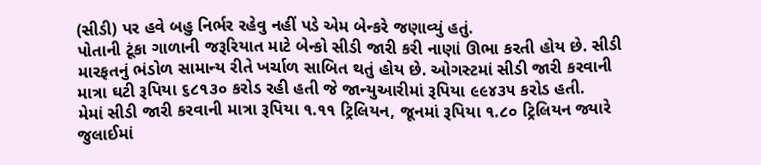(સીડી) પર હવે બહુ નિર્ભર રહેવુ નહીં પડે એમ બેન્કરે જણાવ્યું હતું.
પોતાની ટૂંકા ગાળાની જરૂરિયાત માટે બેન્કો સીડી જારી કરી નાણાં ઊભા કરતી હોય છે. સીડી મારફતનું ભંડોળ સામાન્ય રીતે ખર્ચાળ સાબિત થતું હોય છે. ઓગસ્ટમાં સીડી જારી કરવાની માત્રા ઘટી રૂપિયા ૬૮૧૩૦ કરોડ રહી હતી જે જાન્યુઆરીમાં રૂપિયા ૯૯૪૩૫ કરોડ હતી.
મેમાં સીડી જારી કરવાની માત્રા રૂપિયા ૧.૧૧ ટ્રિલિયન, જૂનમાં રૂપિયા ૧.૮૦ ટ્રિલિયન જ્યારે જુલાઈમાં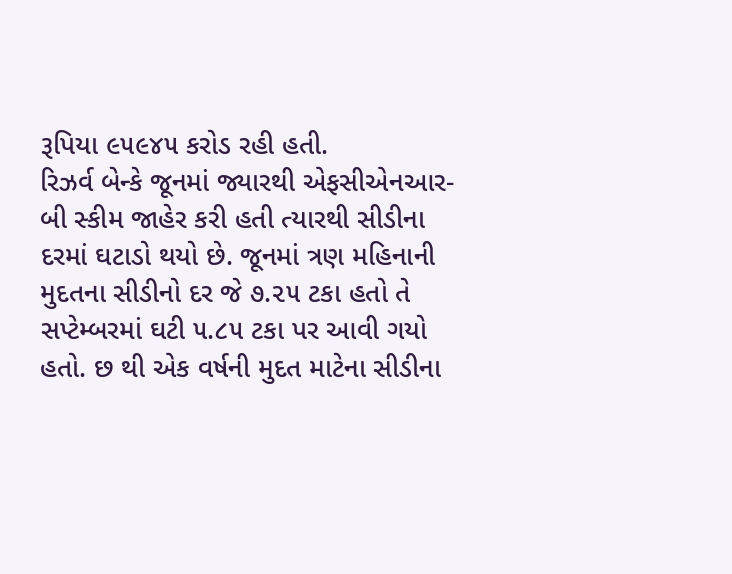રૂપિયા ૯૫૯૪૫ કરોડ રહી હતી.
રિઝર્વ બેન્કે જૂનમાં જ્યારથી એફસીએનઆર-બી સ્કીમ જાહેર કરી હતી ત્યારથી સીડીના દરમાં ઘટાડો થયો છે. જૂનમાં ત્રણ મહિનાની મુદતના સીડીનો દર જે ૭.૨૫ ટકા હતો તે સપ્ટેમ્બરમાં ઘટી ૫.૮૫ ટકા પર આવી ગયો હતો. છ થી એક વર્ષની મુદત માટેના સીડીના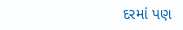દરમાં પણ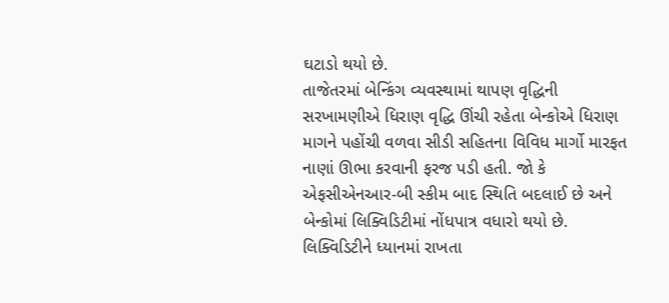ઘટાડો થયો છે.
તાજેતરમાં બેન્કિંગ વ્યવસ્થામાં થાપણ વૃદ્ધિની સરખામણીએ ધિરાણ વૃદ્ધિ ઊંચી રહેતા બેન્કોએ ધિરાણ માગને પહોંચી વળવા સીડી સહિતના વિવિધ માર્ગો મારફત નાણાં ઊભા કરવાની ફરજ પડી હતી. જો કે એફસીએનઆર-બી સ્કીમ બાદ સ્થિતિ બદલાઈ છે અને બેન્કોમાં લિક્વિડિટીમાં નોંધપાત્ર વધારો થયો છે.
લિક્વિડિટીને ધ્યાનમાં રાખતા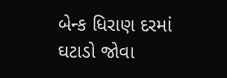બેન્ક ધિરાણ દરમાં ઘટાડો જોવા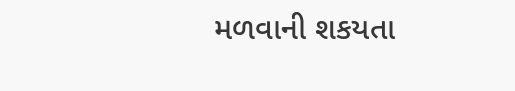મળવાની શકયતા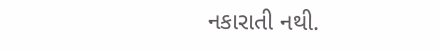નકારાતી નથી.